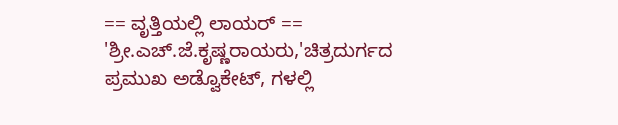== ವೃತ್ತಿಯಲ್ಲಿ ಲಾಯರ್ == 'ಶ್ರೀ.ಎಚ್.ಜೆ.ಕೃಷ್ಣರಾಯರು,'ಚಿತ್ರದುರ್ಗದ ಪ್ರಮುಖ ಅಡ್ವೊಕೇಟ್, ಗಳಲ್ಲಿ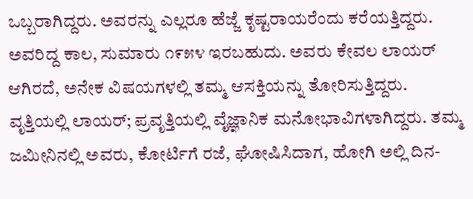ಒಬ್ಬರಾಗಿದ್ದರು. ಅವರನ್ನು ಎಲ್ಲರೂ ಹೆಜ್ಜೆ ಕೃಷ್ಟರಾಯರೆಂದು ಕರೆಯತ್ತಿದ್ದರು. ಅವರಿದ್ದ ಕಾಲ, ಸುಮಾರು ೧೯೫೪ ಇರಬಹುದು. ಅವರು ಕೇವಲ ಲಾಯರ್ ಆಗಿರದೆ, ಅನೇಕ ವಿಷಯಗಳಲ್ಲಿ ತಮ್ಮ ಆಸಕ್ತಿಯನ್ನು ತೋರಿಸುತ್ತಿದ್ದರು. ವೃತ್ತಿಯಲ್ಲಿ ಲಾಯರ್; ಪ್ರವೃತ್ತಿಯಲ್ಲಿ ವೈಜ್ಞಾನಿಕ ಮನೋಭಾವಿಗಳಾಗಿದ್ದರು. ತಮ್ಮ ಜಮೀನಿನಲ್ಲಿ ಅವರು, ಕೋರ್ಟಿಗೆ ರಜೆ, ಘೋಷಿಸಿದಾಗ, ಹೋಗಿ ಅಲ್ಲಿ ದಿನ-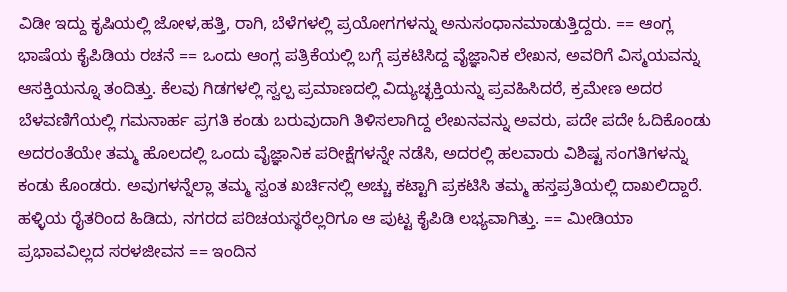ವಿಡೀ ಇದ್ದು ಕೃ‍ಷಿಯಲ್ಲಿ ಜೋಳ,ಹತ್ತಿ, ರಾಗಿ, ಬೆಳೆಗಳಲ್ಲಿ ಪ್ರಯೋಗಗಳನ್ನು ಅನುಸಂಧಾನಮಾಡುತ್ತಿದ್ದರು. == ಆಂಗ್ಲ ಭಾಷೆಯ ಕೈಪಿಡಿಯ ರಚನೆ == ಒಂದು ಆಂಗ್ಲ ಪತ್ರಿಕೆಯಲ್ಲಿ ಬಗ್ಗೆ ಪ್ರಕಟಿಸಿದ್ದ ವೈಜ್ಞಾನಿಕ ಲೇಖನ, ಅವರಿಗೆ ವಿಸ್ಮಯವನ್ನು ಆಸಕ್ತಿಯನ್ನೂ ತಂದಿತ್ತು. ಕೆಲವು ಗಿಡಗಳಲ್ಲಿ ಸ್ವಲ್ಪ ಪ್ರಮಾಣದಲ್ಲಿ ವಿದ್ಯುಚ್ಛಕ್ತಿಯನ್ನು ಪ್ರವಹಿಸಿದರೆ, ಕ್ರಮೇಣ ಅದರ ಬೆಳವಣಿಗೆಯಲ್ಲಿ ಗಮನಾರ್ಹ ಪ್ರಗತಿ ಕಂಡು ಬರುವುದಾಗಿ ತಿಳಿಸಲಾಗಿದ್ದ ಲೇಖನವನ್ನು ಅವರು, ಪದೇ ಪದೇ ಓದಿಕೊಂಡು ಅದರಂತೆಯೇ ತಮ್ಮ ಹೊಲದಲ್ಲಿ ಒಂದು ವೈಜ್ಞಾನಿಕ ಪರೀಕ್ಷೆಗಳನ್ನೇ ನಡೆಸಿ, ಅದರಲ್ಲಿ ಹಲವಾರು ವಿಶಿಷ್ಟ ಸಂಗತಿಗಳನ್ನು ಕಂಡು ಕೊಂಡರು. ಅವುಗಳನ್ನೆಲ್ಲಾ ತಮ್ಮ ಸ್ವಂತ ಖರ್ಚಿನಲ್ಲಿ ಅಚ್ಚು ಕಟ್ಟಾಗಿ ಪ್ರಕಟಿಸಿ ತಮ್ಮ ಹಸ್ತಪ್ರತಿಯಲ್ಲಿ ದಾಖಲಿದ್ದಾರೆ. ಹಳ್ಳಿಯ ರೈತರಿಂದ ಹಿಡಿದು, ನಗರದ ಪರಿಚಯಸ್ಥರೆಲ್ಲರಿಗೂ ಆ ಪುಟ್ಟ ಕೈಪಿಡಿ ಲಭ್ಯವಾಗಿತ್ತು. == ಮೀಡಿಯಾ ಪ್ರಭಾವವಿಲ್ಲದ ಸರಳಜೀವನ == ಇಂದಿನ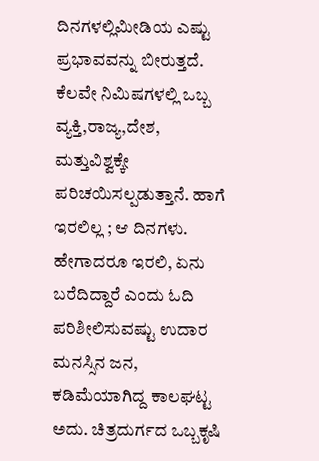ದಿನಗಳಲ್ಲಿಮೀಡಿಯ ಎಷ್ಟು ಪ್ರಭಾವವನ್ನು ಬೀರುತ್ತದೆ. ಕೆಲವೇ ನಿಮಿಷಗಳಲ್ಲಿ ಒಬ್ಬ ವ್ಯಕ್ತಿ,ರಾಜ್ಯ,ದೇಶ, ಮತ್ತುವಿಶ್ವಕ್ಕೇ ಪರಿಚಯಿಸಲ್ಪಡುತ್ತಾನೆ. ಹಾಗೆ ಇರಲಿಲ್ಲ ; ಆ ದಿನಗಳು. ಹೇಗಾದರೂ ಇರಲಿ, ಏನು ಬರೆದಿದ್ದಾರೆ ಎಂದು ಓದಿ ಪರಿಶೀಲಿಸುವಷ್ಟು ಉದಾರ ಮನಸ್ಸಿನ ಜನ, ಕಡಿಮೆಯಾಗಿದ್ದ ಕಾಲಘಟ್ಟ ಅದು. ಚಿತ್ರದುರ್ಗದ ಒಬ್ಬಕೃಷಿ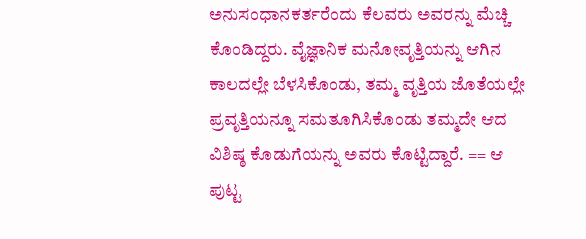ಅನುಸಂಧಾನಕರ್ತರೆಂದು ಕೆಲವರು ಅವರನ್ನು ಮೆಚ್ಚಿ ಕೊಂಡಿದ್ದರು. ವೈಜ್ಞಾನಿಕ ಮನೋವೃತ್ತಿಯನ್ನು ಆಗಿನ ಕಾಲದಲ್ಲೇ ಬೆಳಸಿಕೊಂಡು, ತಮ್ಮ ವೃತ್ತಿಯ ಜೊತೆಯಲ್ಲೇ ಪ್ರವೃತ್ತಿಯನ್ನೂ ಸಮತೂಗಿಸಿಕೊಂಡು ತಮ್ಮದೇ ಆದ ವಿಶಿಷ್ಠ ಕೊಡುಗೆಯನ್ನು ಅವರು ಕೊಟ್ಟಿದ್ದಾರೆ. == ಆ ಪುಟ್ಟ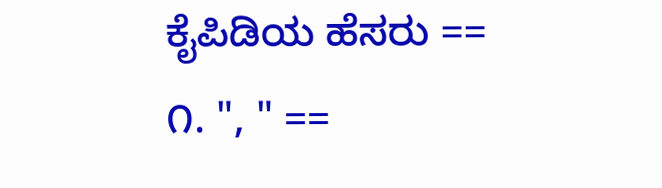ಕೈಪಿಡಿಯ ಹೆಸರು == ೧. ", " ==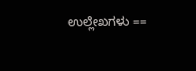ಉಲ್ಲೇಖಗಳು ==